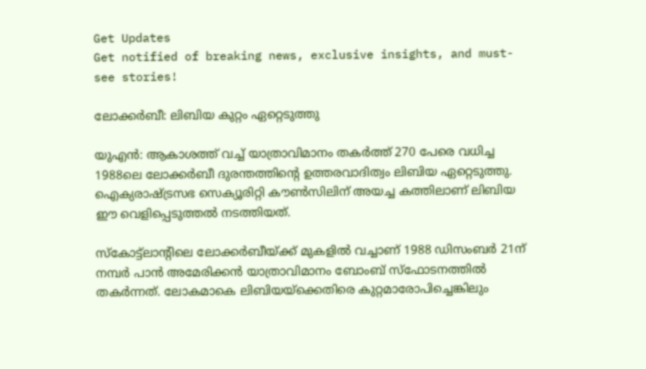Get Updates
Get notified of breaking news, exclusive insights, and must-see stories!

ലോക്കര്‍ബീ: ലിബിയ കുറ്റം ഏറ്റെടുത്തു

യുഎന്‍: ആകാശത്ത് വച്ച് യാത്രാവിമാനം തകര്‍ത്ത് 270 പേരെ വധിച്ച 1988ലെ ലോക്കര്‍ബീ ദുരന്തത്തിന്റെ ഉത്തരവാദിത്വം ലിബിയ ഏറ്റെടുത്തു. ഐക്യരാഷ്ട്രസഭ സെക്യൂരിറ്റി കൗണ്‍സിലിന് അയച്ച കത്തിലാണ് ലിബിയ ഈ വെളിപ്പെടുത്തല്‍ നടത്തിയത്.

സ്കോട്ട്ലാന്റിലെ ലോക്കര്‍ബീയ്ക്ക് മുകളില്‍ വച്ചാണ് 1988 ഡിസംബര്‍ 21ന് നമ്പര്‍ പാന്‍ അമേരിക്കന്‍ യാത്രാവിമാനം ബോംബ് സ്ഫോടനത്തില്‍ തകര്‍ന്നത്. ലോകമാകെ ലിബിയയ്ക്കെതിരെ കുറ്റമാരോപിച്ചെങ്കിലും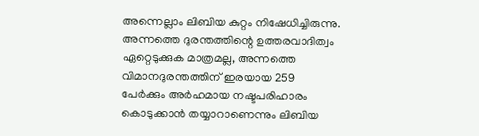അന്നെല്ലാം ലിബിയ കുറ്റം നിഷേധിച്ചിരുന്നു. അന്നത്തെ ദുരന്തത്തിന്റെ ഉത്തരവാദിത്വം ഏറ്റെടുക്കുക മാത്രമല്ല, അന്നത്തെ വിമാനദുരന്തത്തിന് ഇരയായ 259 പേര്‍ക്കും അര്‍ഹമായ നഷ്ടപരിഹാരം കൊടുക്കാന്‍ തയ്യാറാണെന്നും ലിബിയ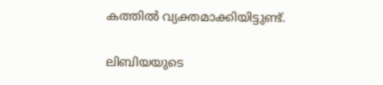കത്തില്‍ വ്യക്തമാക്കിയിട്ടുണ്ട്.

ലിബിയയുടെ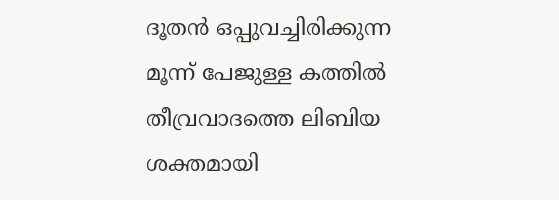ദൂതന്‍ ഒപ്പുവച്ചിരിക്കുന്ന മൂന്ന് പേജുള്ള കത്തില്‍ തീവ്രവാദത്തെ ലിബിയ ശക്തമായി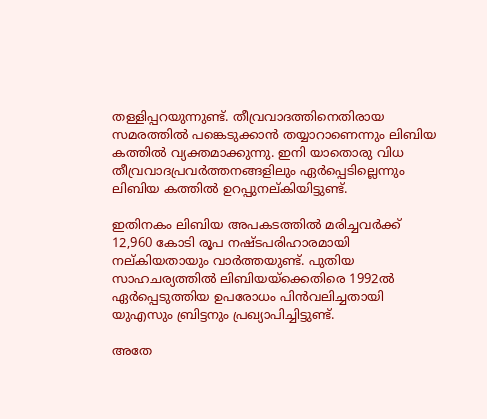തള്ളിപ്പറയുന്നുണ്ട്. തീവ്രവാദത്തിനെതിരായ സമരത്തില്‍ പങ്കെടുക്കാന്‍ തയ്യാറാണെന്നും ലിബിയ കത്തില്‍ വ്യക്തമാക്കുന്നു. ഇനി യാതൊരു വിധ തീവ്രവാദപ്രവര്‍ത്തനങ്ങളിലും ഏര്‍പ്പെടില്ലെന്നും ലിബിയ കത്തില്‍ ഉറപ്പുനല്കിയിട്ടുണ്ട്.

ഇതിനകം ലിബിയ അപകടത്തില്‍ മരിച്ചവര്‍ക്ക് 12,960 കോടി രൂപ നഷ്ടപരിഹാരമായി നല്കിയതായും വാര്‍ത്തയുണ്ട്. പുതിയ സാഹചര്യത്തില്‍ ലിബിയയ്ക്കെതിരെ 1992ല്‍ ഏര്‍പ്പെടുത്തിയ ഉപരോധം പിന്‍വലിച്ചതായി യുഎസും ബ്രിട്ടനും പ്രഖ്യാപിച്ചിട്ടുണ്ട്.

അതേ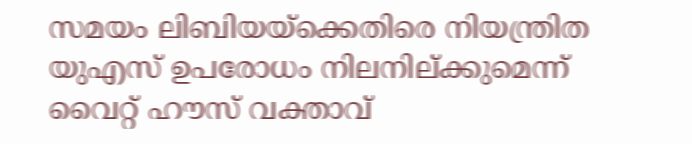സമയം ലിബിയയ്ക്കെതിരെ നിയന്ത്രിത യുഎസ് ഉപരോധം നിലനില്ക്കുമെന്ന് വൈറ്റ് ഹൗസ് വക്താവ്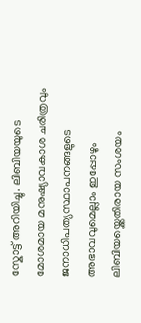സ്കോട്ട് അറിയിച്ചു. ലിബിയയുടെ മോശമായ മനുഷ്യാവകാശ ചരിത്രവും ജനാധിപത്യസ്ഥാപനങ്ങളുടെ അഭാവവുമെല്ലാം ഇപ്പോഴും ലിബിയയ്ക്കെതിരായ സംശയം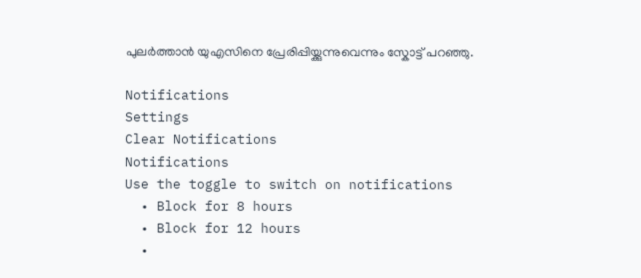പുലര്‍ത്താന്‍ യുഎസിനെ പ്രേരിപ്പിയ്ക്കുന്നുവെന്നും സ്കോട്ട് പറഞ്ഞു.

Notifications
Settings
Clear Notifications
Notifications
Use the toggle to switch on notifications
  • Block for 8 hours
  • Block for 12 hours
  •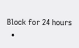Block for 24 hours
  •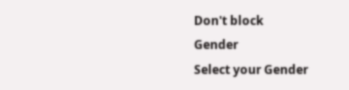Don't block
Gender
Select your Gender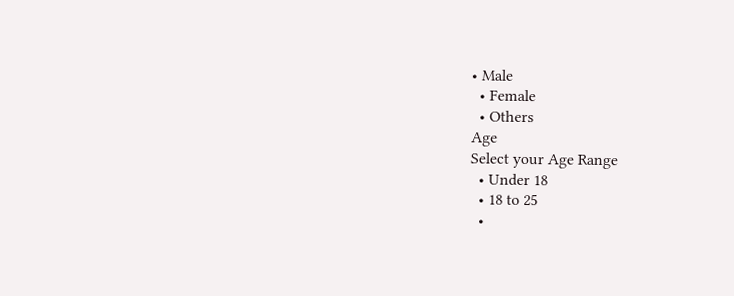• Male
  • Female
  • Others
Age
Select your Age Range
  • Under 18
  • 18 to 25
  •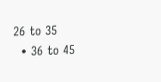26 to 35
  • 36 to 45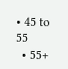• 45 to 55
  • 55+